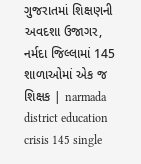ગુજરાતમાં શિક્ષણની અવદશા ઉજાગર, નર્મદા જિલ્લામાં 145 શાળાઓમાં એક જ શિક્ષક | narmada district education crisis 145 single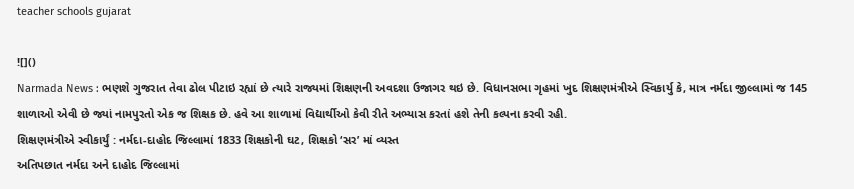teacher schools gujarat

![]()
Narmada News : ભણશે ગુજરાત તેવા ઢોલ પીટાઇ રહ્યાં છે ત્યારે રાજ્યમાં શિક્ષણની અવદશા ઉજાગર થઇ છે. વિધાનસભા ગૃહમાં ખુદ શિક્ષણમંત્રીએ સ્વિકાર્યુ કે, માત્ર નર્મદા જીલ્લામાં જ 145 શાળાઓ એવી છે જ્યાં નામપુરતો એક જ શિક્ષક છે. હવે આ શાળામાં વિદ્યાર્થીઓ કેવી રીતે અભ્યાસ કરતાં હશે તેની કલ્પના કરવી રહી.
શિક્ષણમંત્રીએ સ્વીકાર્યું : નર્મદા-દાહોદ જિલ્લામાં 1833 શિક્ષકોની ઘટ, શિક્ષકો ‘સર’ માં વ્યસ્ત
અતિપછાત નર્મદા અને દાહોદ જિલ્લામાં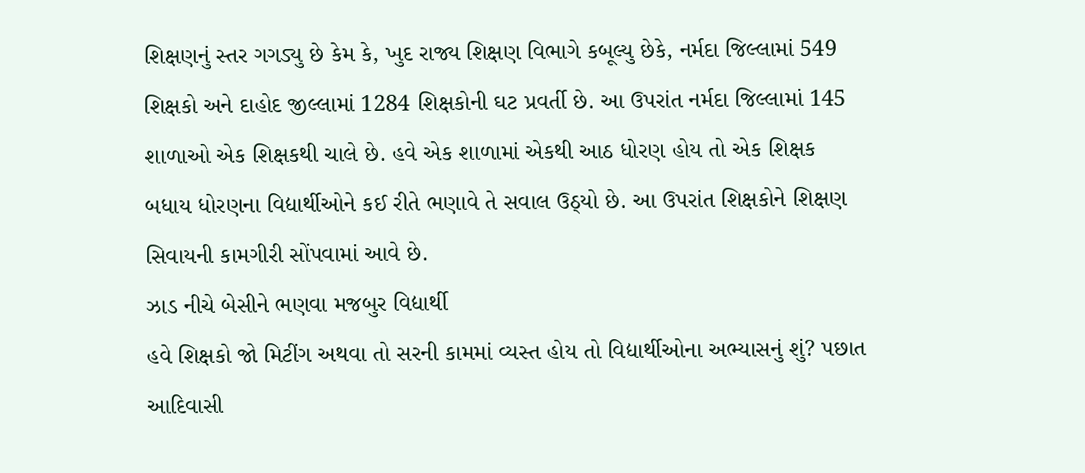શિક્ષણનું સ્તર ગગડ્યુ છે કેમ કે, ખુદ રાજ્ય શિક્ષણ વિભાગે કબૂલ્યુ છેકે, નર્મદા જિલ્લામાં 549 શિક્ષકો અને દાહોદ જીલ્લામાં 1284 શિક્ષકોની ઘટ પ્રવર્તી છે. આ ઉપરાંત નર્મદા જિલ્લામાં 145 શાળાઓ એક શિક્ષકથી ચાલે છે. હવે એક શાળામાં એકથી આઠ ધોરણ હોય તો એક શિક્ષક બધાય ધોરણના વિદ્યાર્થીઓને કઈ રીતે ભણાવે તે સવાલ ઉઠ્યો છે. આ ઉપરાંત શિક્ષકોને શિક્ષણ સિવાયની કામગીરી સોંપવામાં આવે છે.
ઝાડ નીચે બેસીને ભણવા મજબુર વિદ્યાર્થી
હવે શિક્ષકો જો મિટીંગ અથવા તો સરની કામમાં વ્યસ્ત હોય તો વિદ્યાર્થીઓના અભ્યાસનું શું? પછાત આદિવાસી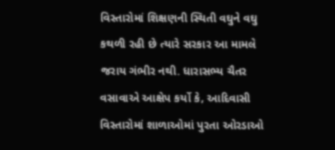વિસ્તારોમાં શિક્ષણની સ્થિતી વઘુને વઘુ કથળી રહી છે ત્યારે સરકાર આ મામલે જરાય ગંભીર નથી. ધારાસભ્ય ચૈતર વસાવાએ આક્ષેપ કર્યો કે, આદિવાસી વિસ્તારોમાં શાળાઓમાં પુરતા ઓરડાઓ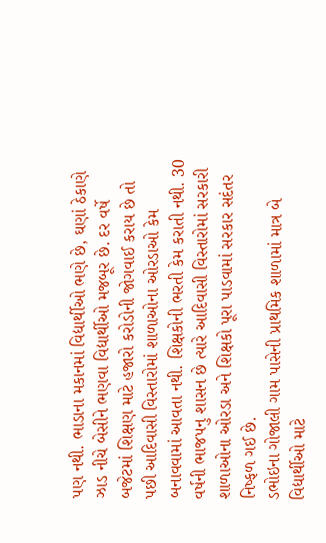પણ નથી. ભાડાના મકાનમાં વિદ્યાર્થીઓ ભણે છે, ઘણાં ઠેકાણે ઝાડ નીચે બેસીને ભણવા વિદ્યાર્થીઓ મજબૂર છે. દર વર્ષે બજેટમાં શિક્ષણ માટે હજારો કરોડોની જોગવાઈ કરાય છે તો પછી આદિવાસી વિસ્તારોમાં શાળાઓના ઓરડાઓ કેમ બનાવવામાં આવતા નથી. શિક્ષકોની ભરતી કેમ કરાતી નથી. 30 વર્ષની ભાજપનુ શાસન છે ત્યારે આદિવાસી વિસ્તારોમાં સરકારી શાળાઓના ઓરડા અને શિક્ષકો પૂરા પાડવામાં સરકાર સદંતર નિષ્ફળ ગઈ છે.
ડભોઇના ગોજાલી ગામ પાસેની પ્રાથમિક શાળામાં માત્ર બે વિદ્યાર્થીઓ માટે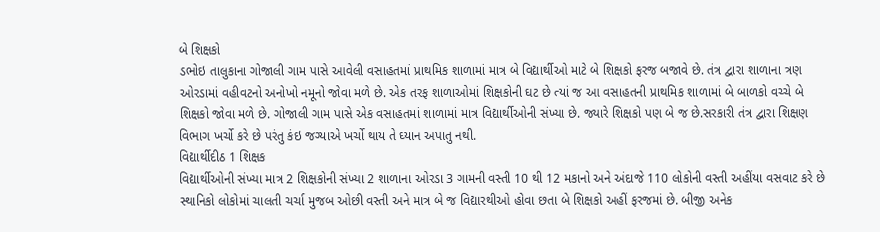બે શિક્ષકો
ડભોઇ તાલુકાના ગોજાલી ગામ પાસે આવેલી વસાહતમાં પ્રાથમિક શાળામાં માત્ર બે વિદ્યાર્થીઓ માટે બે શિક્ષકો ફરજ બજાવે છે. તંત્ર દ્વારા શાળાના ત્રણ ઓરડામાં વહીવટનો અનોખો નમૂનો જોવા મળે છે. એક તરફ શાળાઓમાં શિક્ષકોની ઘટ છે ત્યાં જ આ વસાહતની પ્રાથમિક શાળામાં બે બાળકો વચ્ચે બે શિક્ષકો જોવા મળે છે. ગોજાલી ગામ પાસે એક વસાહતમાં શાળામાં માત્ર વિદ્યાર્થીઓની સંખ્યા છે. જ્યારે શિક્ષકો પણ બે જ છે.સરકારી તંત્ર દ્વારા શિક્ષણ વિભાગ ખર્ચો કરે છે પરંતુ કંઇ જગ્યાએ ખર્ચો થાય તે ઘ્યાન અપાતુ નથી.
વિદ્યાર્થીદીઠ 1 શિક્ષક
વિદ્યાર્થીઓની સંખ્યા માત્ર 2 શિક્ષકોની સંખ્યા 2 શાળાના ઓરડા 3 ગામની વસ્તી 10 થી 12 મકાનો અને અંદાજે 110 લોકોની વસ્તી અહીંયા વસવાટ કરે છે સ્થાનિકો લોકોમાં ચાલતી ચર્ચા મુજબ ઓછી વસ્તી અને માત્ર બે જ વિદ્યારથીઓ હોવા છતા બે શિક્ષકો અહીં ફરજમાં છે. બીજી અનેક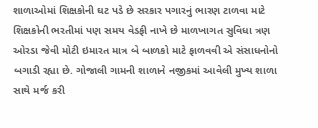શાળાઓમાં શિક્ષકોની ઘટ પડે છે સરકાર પગારનું ભારણ ટાળવા માટે શિક્ષકોની ભરતીમાં પણ સમય વેડફી નાખે છે માળખાગત સુવિધા ત્રણ ઓરડા જેવી મોટી ઇમારત માત્ર બે બાળકો માટે ફાળવવી એ સંસાધનોનો બગાડી રહ્યા છે. ગોજાલી ગામની શાળાને નજીકમાં આવેલી મુખ્ય શાળા સાથે મર્જ કરી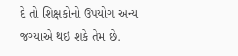દે તો શિક્ષકોનો ઉપયોગ અન્ય જગ્યાએ થઇ શકે તેમ છે.